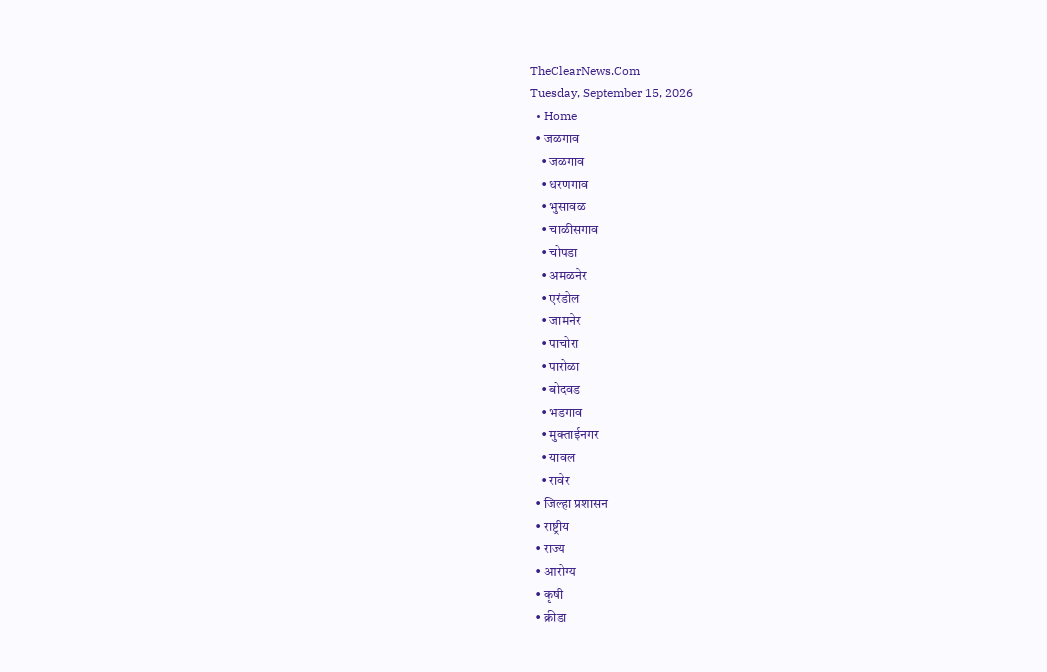TheClearNews.Com
Tuesday, September 15, 2026
  • Home
  • जळगाव
    • जळगाव
    • धरणगाव
    • भुसावळ
    • चाळीसगाव
    • चोपडा
    • अमळनेर
    • एरंडोल
    • जामनेर
    • पाचोरा
    • पारोळा
    • बोदवड
    • भडगाव
    • मुक्ताईनगर
    • यावल
    • रावेर
  • जिल्हा प्रशासन
  • राष्ट्रीय
  • राज्य
  • आरोग्य
  • कृषी
  • क्रीडा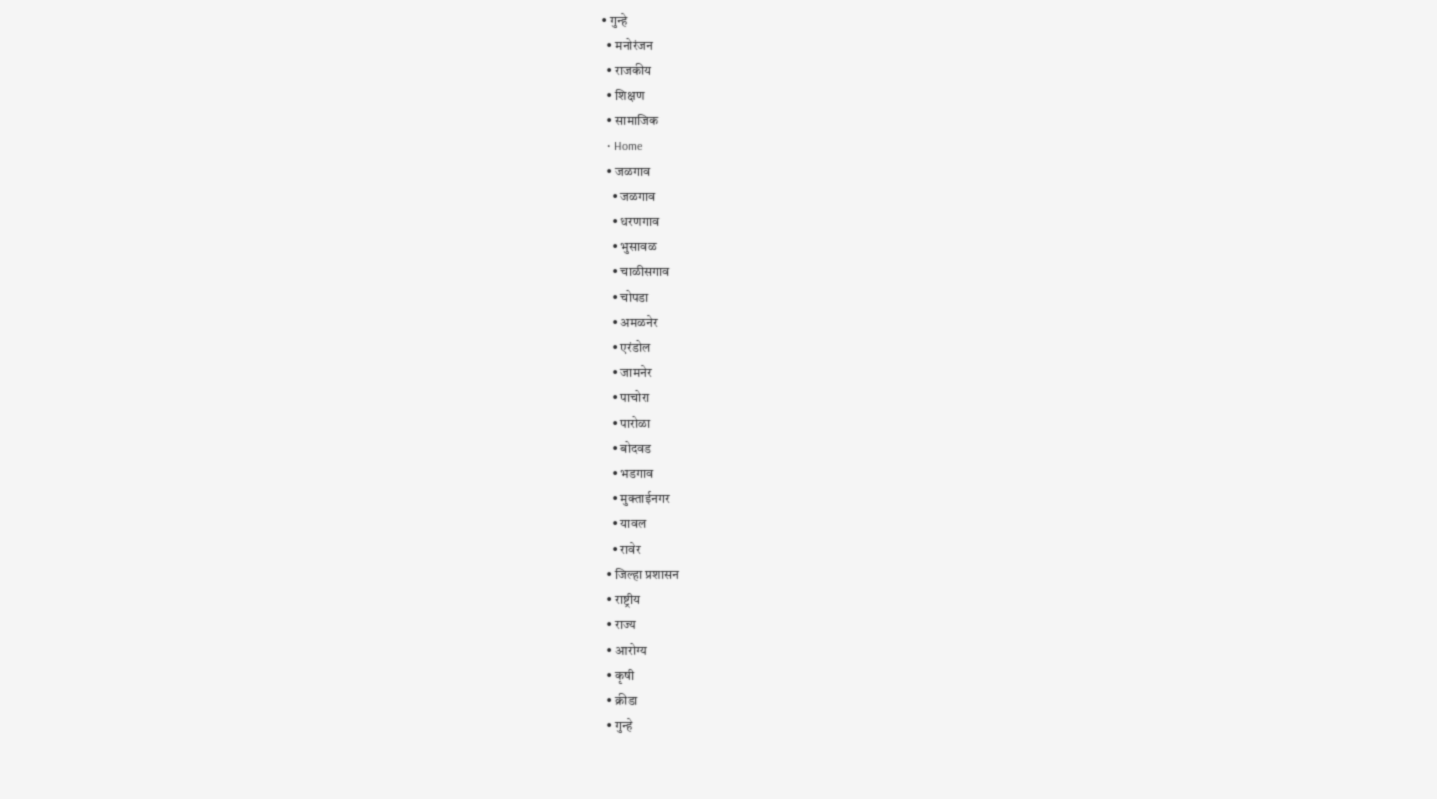• गुन्हे
  • मनोरंजन
  • राजकीय
  • शिक्षण
  • सामाजिक
  • Home
  • जळगाव
    • जळगाव
    • धरणगाव
    • भुसावळ
    • चाळीसगाव
    • चोपडा
    • अमळनेर
    • एरंडोल
    • जामनेर
    • पाचोरा
    • पारोळा
    • बोदवड
    • भडगाव
    • मुक्ताईनगर
    • यावल
    • रावेर
  • जिल्हा प्रशासन
  • राष्ट्रीय
  • राज्य
  • आरोग्य
  • कृषी
  • क्रीडा
  • गुन्हे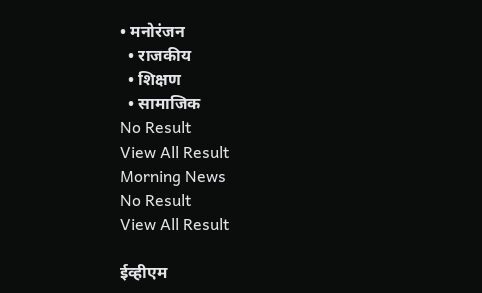• मनोरंजन
  • राजकीय
  • शिक्षण
  • सामाजिक
No Result
View All Result
Morning News
No Result
View All Result

ईव्हीएम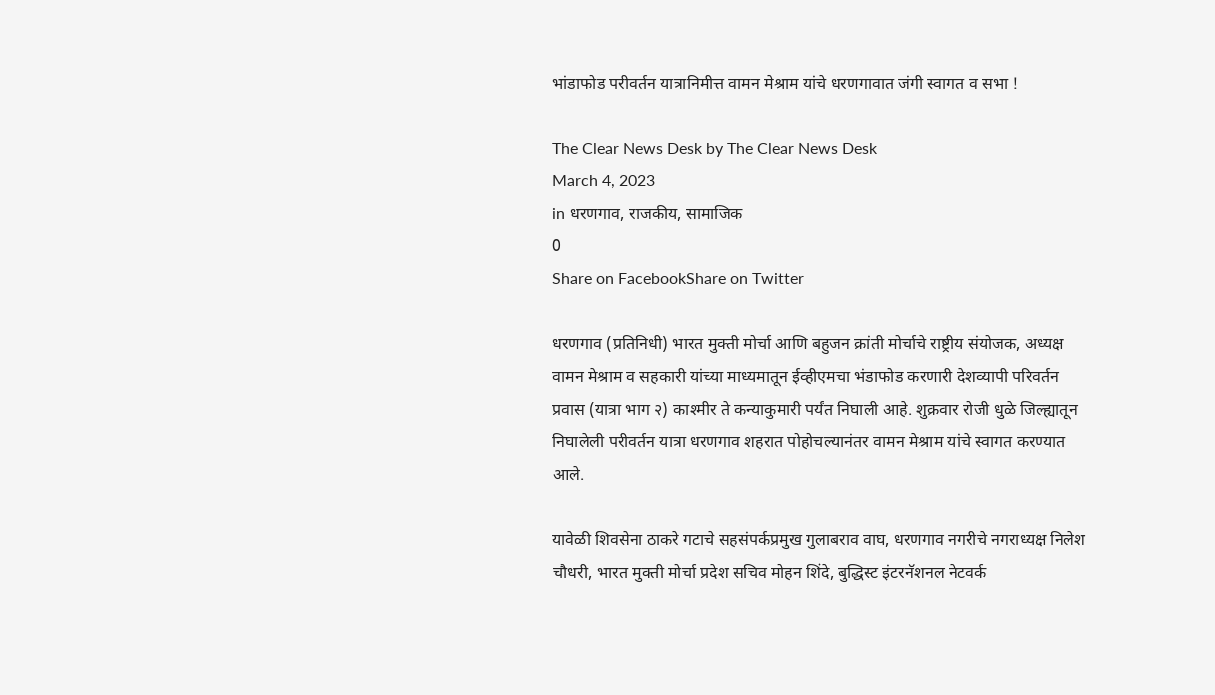भांडाफोड परीवर्तन यात्रानिमीत्त वामन मेश्राम यांचे धरणगावात जंगी स्वागत व सभा !

The Clear News Desk by The Clear News Desk
March 4, 2023
in धरणगाव, राजकीय, सामाजिक
0
Share on FacebookShare on Twitter

धरणगाव (प्रतिनिधी) भारत मुक्ती मोर्चा आणि बहुजन क्रांती मोर्चाचे राष्ट्रीय संयोजक, अध्यक्ष वामन मेश्राम व सहकारी यांच्या माध्यमातून ईव्हीएमचा भंडाफोड करणारी देशव्यापी परिवर्तन प्रवास (यात्रा भाग २) काश्मीर ते कन्याकुमारी पर्यंत निघाली आहे. शुक्रवार रोजी धुळे जिल्ह्यातून निघालेली परीवर्तन यात्रा धरणगाव शहरात पोहोचल्यानंतर वामन मेश्राम यांचे स्वागत करण्यात आले.

यावेळी शिवसेना ठाकरे गटाचे सहसंपर्कप्रमुख गुलाबराव वाघ, धरणगाव नगरीचे नगराध्यक्ष निलेश चौधरी, भारत मुक्ती मोर्चा प्रदेश सचिव मोहन शिंदे, बुद्धिस्ट इंटरनॅशनल नेटवर्क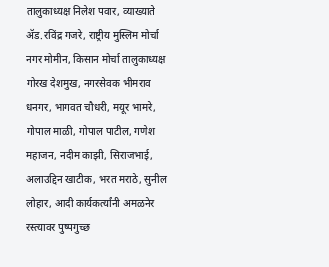तालुकाध्यक्ष निलेश पवार, व्याख्याते ॲड.रविंद्र गजरे, राष्ट्रीय मुस्लिम मोर्चा नगर मोमीन, किसान मोर्चा तालुकाध्यक्ष गोरख देशमुख, नगरसेवक भीमराव धनगर, भागवत चौधरी, मयूर भामरे, गोपाल माळी, गोपाल पाटील, गणेश महाजन, नदीम काझी, सिराजभाई, अलाउद्दिन खाटीक, भरत मराठे, सुनील लोहार, आदी कार्यकर्त्यांनी अमळनेर रस्त्यावर पुष्पगुच्छ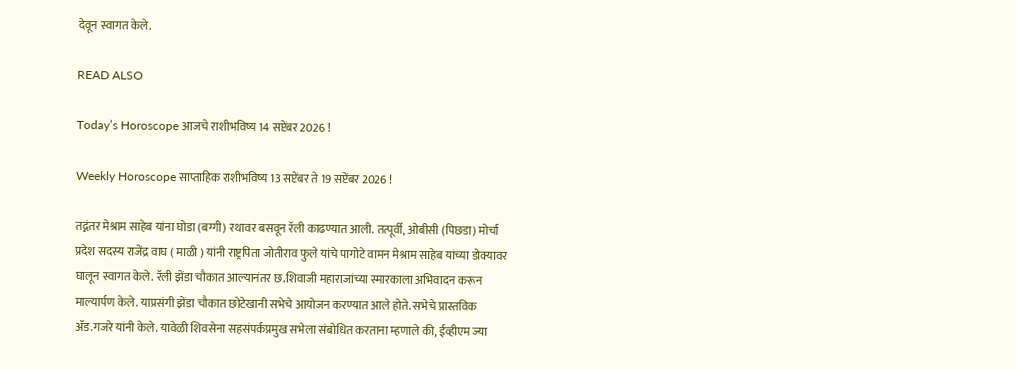देवून स्वागत केले.

READ ALSO

Today’s Horoscope आजचे राशीभविष्य 14 सप्टेंबर 2026 !

Weekly Horoscope साप्ताहिक राशीभविष्य 13 सप्टेंबर ते 19 सप्टेंबर 2026 !

तद्नंतर मेश्राम साहेब यांना घोडा (बग्गी) रथावर बसवून रॅली काढण्यात आली. तत्पूर्वी, ओबीसी (पिछडा) मोर्चा प्रदेश सदस्य राजेंद्र वाघ ( माळी ) यांनी राष्ट्रपिता जोतीराव फुले यांचे पागोटे वामन मेश्राम साहेब यांच्या डोक्यावर घालून स्वागत केले. रॅली झेंडा चौकात आल्यानंतर छ.शिवाजी महाराजांच्या स्मारकाला अभिवादन करून माल्यार्पण केले. याप्रसंगी झेंडा चौकात छोटेखानी सभेचे आयोजन करण्यात आले होते. सभेचे प्रास्तविक ॲड.गजरे यांनी केले. यावेळी शिवसेना सहसंपर्कप्रमुख सभेला संबोधित करताना म्हणाले की, ईव्हीएम ज्या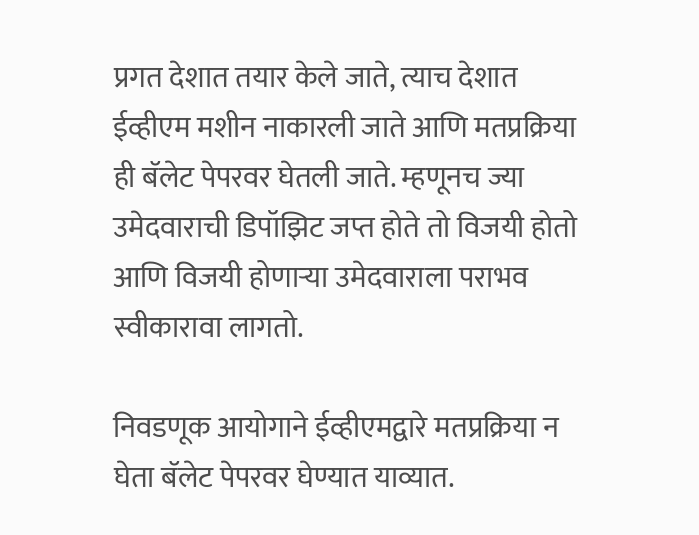प्रगत देशात तयार केले जाते, त्याच देशात ईव्हीएम मशीन नाकारली जाते आणि मतप्रक्रिया ही बॅलेट पेपरवर घेतली जाते. म्हणूनच ज्या उमेदवाराची डिपॉझिट जप्त होते तो विजयी होतो आणि विजयी होणाऱ्या उमेदवाराला पराभव स्वीकारावा लागतो.

निवडणूक आयोगाने ईव्हीएमद्वारे मतप्रक्रिया न घेता बॅलेट पेपरवर घेण्यात याव्यात.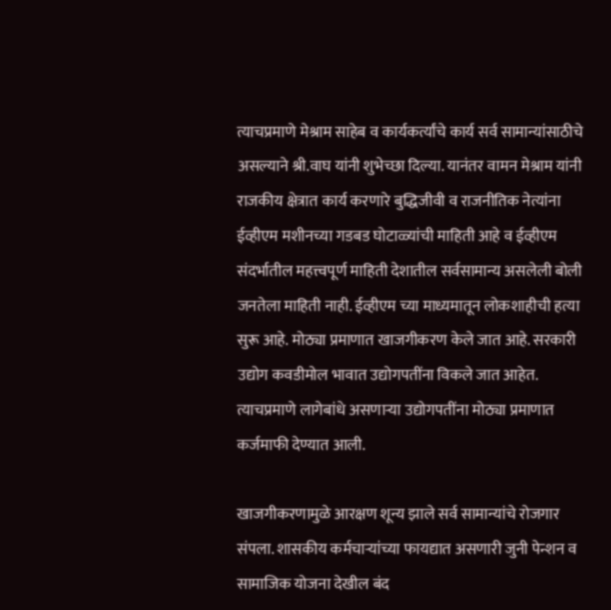त्याचप्रमाणे मेश्राम साहेब व कार्यकर्त्यांचे कार्य सर्व सामान्यांसाठीचे असल्याने श्री.वाघ यांनी शुभेच्छा दिल्या. यानंतर वामन मेश्राम यांनी राजकीय क्षेत्रात कार्य करणारे बुद्धिजीवी व राजनीतिक नेत्यांना ईव्हीएम मशीनच्या गडबड घोटाळ्यांची माहिती आहे व ईव्हीएम संदर्भातील महत्त्वपूर्ण माहिती देशातील सर्वसामान्य असलेली बोली जनतेला माहिती नाही. ईव्हीएम च्या माध्यमातून लोकशाहीची हत्या सुरू आहे. मोठ्या प्रमाणात खाजगीकरण केले जात आहे. सरकारी उद्योग कवडीमोल भावात उद्योगपतींना विकले जात आहेत. त्याचप्रमाणे लागेबांधे असणाऱ्या उद्योगपतींना मोठ्या प्रमाणात कर्जमाफी देण्यात आली.

खाजगीकरणामुळे आरक्षण शून्य झाले सर्व सामान्यांचे रोजगार संपला. शासकीय कर्मचाऱ्यांच्या फायद्यात असणारी जुनी पेन्शन व सामाजिक योजना देखील बंद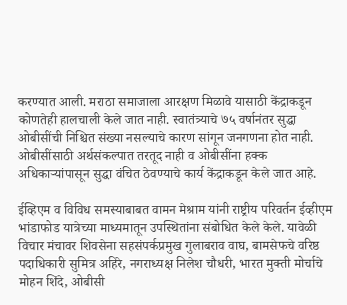करण्यात आली. मराठा समाजाला आरक्षण मिळावे यासाठी केंद्राकडून कोणतेही हालचाली केले जात नाही. स्वातंत्र्याचे ७५ वर्षानंतर सुद्धा ओबीसींची निश्चित संख्या नसल्याचे कारण सांगून जनगणना होत नाही. ओबीसींसाठी अर्थसंकल्पात तरतूद नाही व ओबीसींना हक्क अधिकाऱ्यांपासून सुद्धा वंचित ठेवण्याचे कार्य केंद्राकडून केले जात आहे.

ईव्हिएम व विविध समस्याबाबत वामन मेश्राम यांनी राष्ट्रीय परिवर्तन ईव्हीएम भांडाफोड यात्रेच्या माध्यमातून उपस्थितांना संबोधित केले केले. यावेळी विचार मंचावर शिवसेना सहसंपर्कप्रमुख गुलाबराव वाघ, बामसेफचे वरिष्ठ पदाधिकारी सुमित्र अहिरे, नगराध्यक्ष निलेश चौधरी, भारत मुक्ती मोर्चाचे मोहन शिंदे, ओबीसी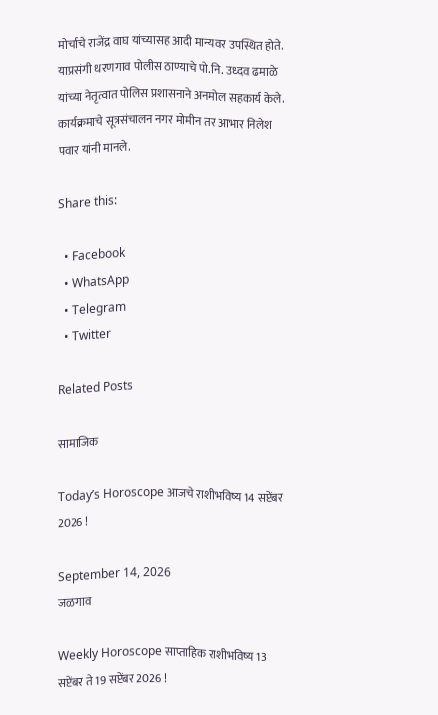मोर्चाचे राजेंद्र वाघ यांच्यासह आदी मान्यवर उपस्थित होते. याप्रसंगी धरणगाव पोलीस ठाण्याचे पो.नि. उध्दव ढमाळे यांच्या नेतृत्वात पोलिस प्रशासनाने अनमोल सहकार्य केले. कार्यक्रमाचे सूत्रसंचालन नगर मोमीन तर आभार निलेश पवार यांनी मानले.

Share this:

  • Facebook
  • WhatsApp
  • Telegram
  • Twitter

Related Posts

सामाजिक

Today’s Horoscope आजचे राशीभविष्य 14 सप्टेंबर 2026 !

September 14, 2026
जळगाव

Weekly Horoscope साप्ताहिक राशीभविष्य 13 सप्टेंबर ते 19 सप्टेंबर 2026 !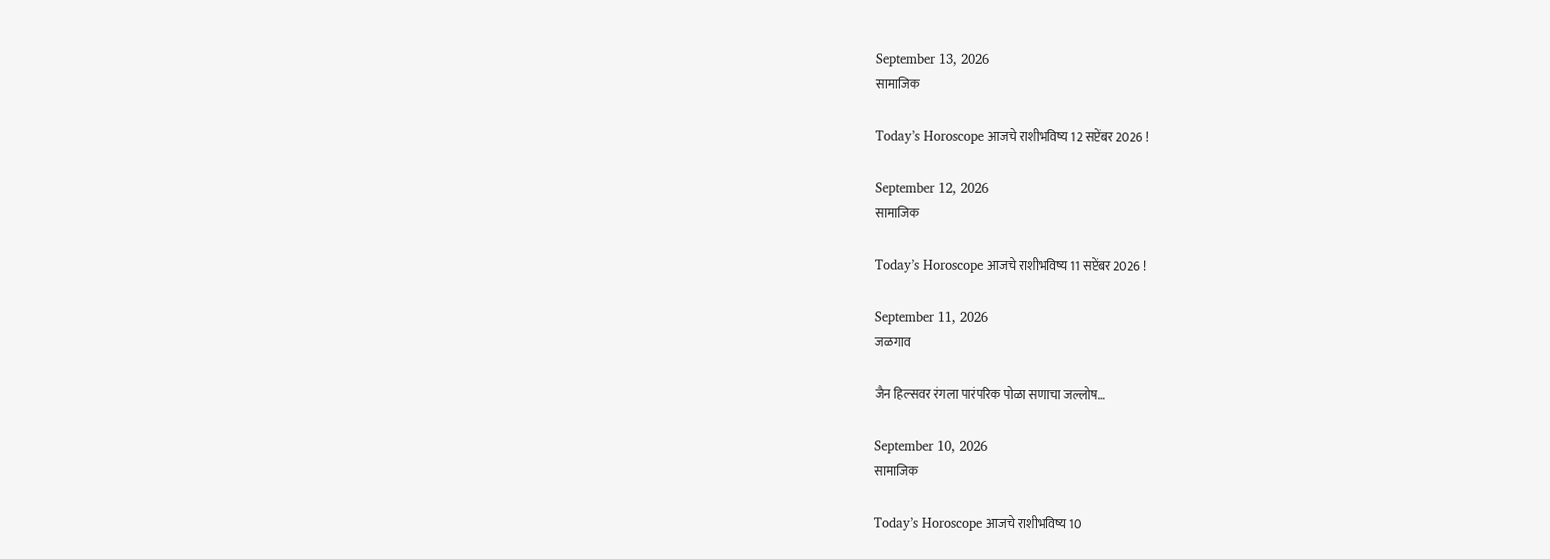September 13, 2026
सामाजिक

Today’s Horoscope आजचे राशीभविष्य 12 सप्टेंबर 2026 !

September 12, 2026
सामाजिक

Today’s Horoscope आजचे राशीभविष्य 11 सप्टेंबर 2026 !

September 11, 2026
जळगाव

जैन हिल्सवर रंगला पारंपरिक पोळा सणाचा जल्लोष…

September 10, 2026
सामाजिक

Today’s Horoscope आजचे राशीभविष्य 10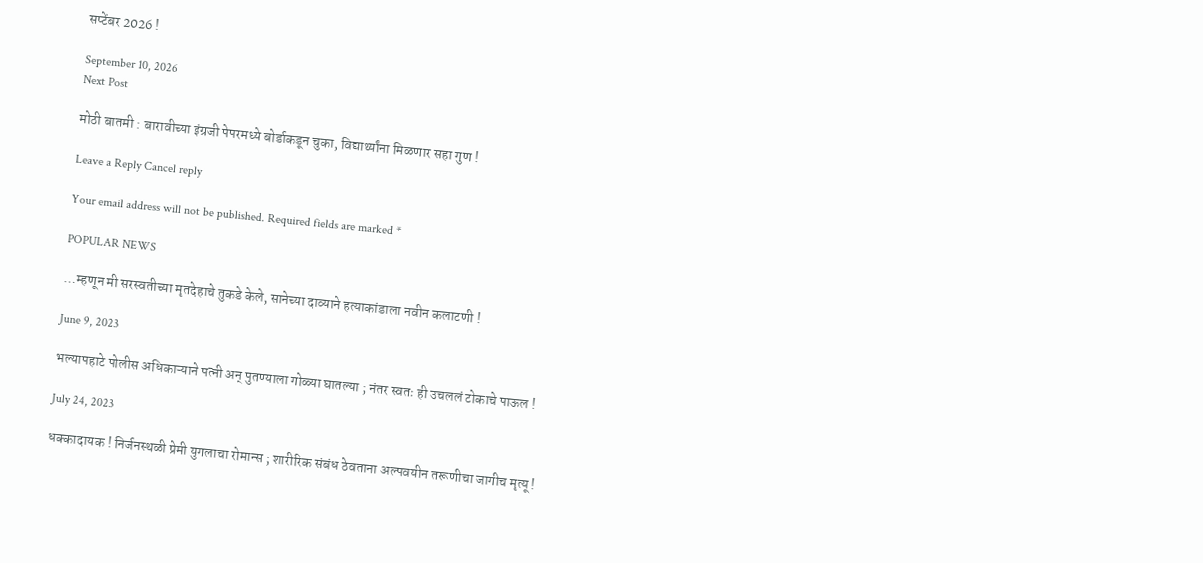सप्टेंबर 2026 !

September 10, 2026
Next Post

मोठी बातमी : बारावीच्या इंग्रजी पेपरमध्ये बोर्डाकडून चुका, विद्यार्थ्यांना मिळणार सहा गुण !

Leave a Reply Cancel reply

Your email address will not be published. Required fields are marked *

POPULAR NEWS

…म्हणून मी सरस्वतीच्या मृतदेहाचे तुकडे केले, सानेच्या दाव्याने हत्याकांडाला नवीन कलाटणी !

June 9, 2023

भल्यापहाटे पोलीस अधिकाऱ्याने पत्नी अन् पुतण्याला गोळ्या घातल्या ; नंतर स्वतः ही उचललं टोकाचे पाऊल !

July 24, 2023

धक्कादायक ! निर्जनस्थळी प्रेमी युगलाचा रोमान्स ; शारीरिक संबंध ठेवताना अल्पवयीन तरूणीचा जागीच मृत्यू !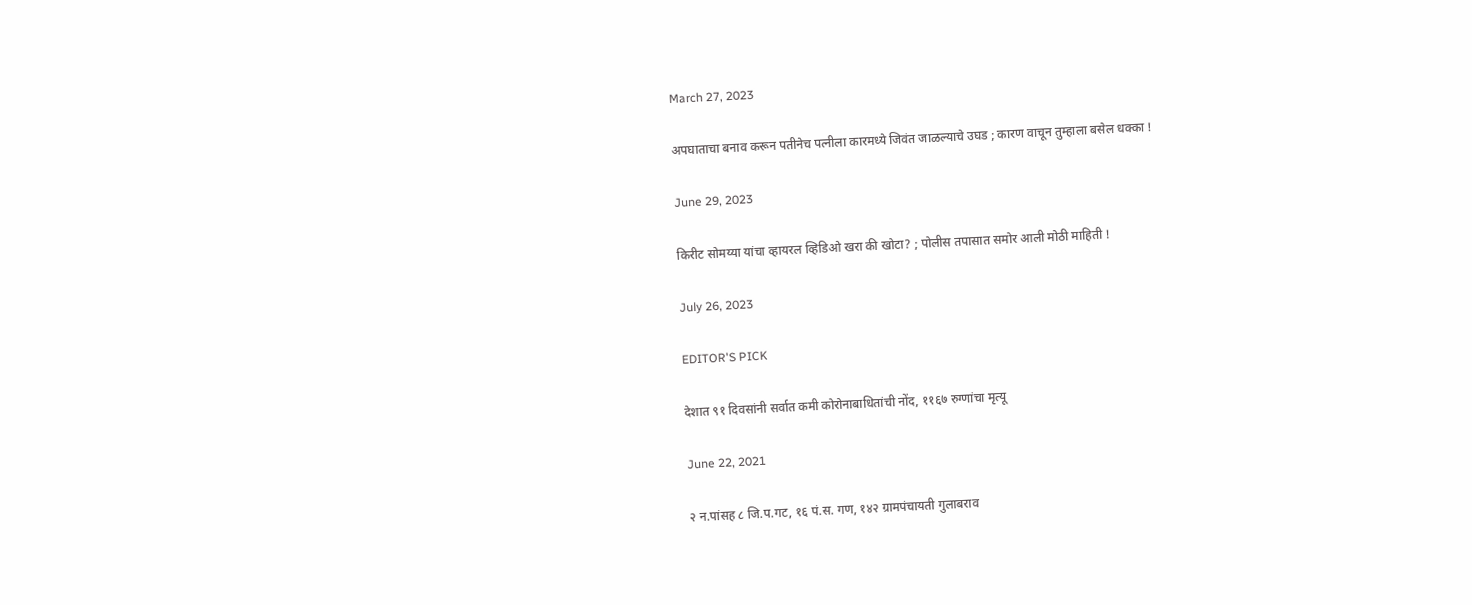March 27, 2023

अपघाताचा बनाव करून पतीनेच पत्नीला कारमध्ये जिवंत जाळल्याचे उघड ; कारण वाचून तुम्हाला बसेल धक्का !

June 29, 2023

किरीट सोमय्या यांचा व्हायरल व्हिडिओ खरा की खोटा? ; पोलीस तपासात समोर आली मोठी माहिती !

July 26, 2023

EDITOR'S PICK

देशात ९१ दिवसांनी सर्वात कमी कोरोनाबाधितांची नोंद, ११६७ रुग्णांचा मृत्यू

June 22, 2021

२ न.पांसह ८ जि.प.गट, १६ पं.स. गण, १४२ ग्रामपंचायती गुलाबराव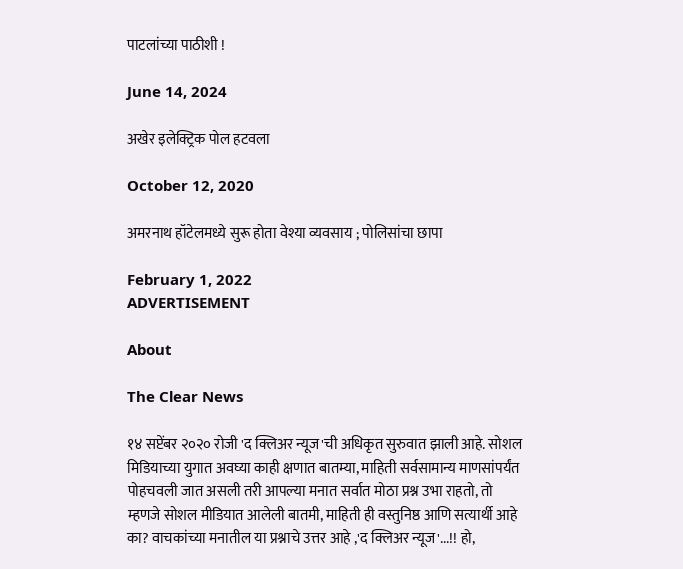पाटलांच्या पाठीशी !

June 14, 2024

अखेर इलेक्ट्रिक पोल हटवला

October 12, 2020

अमरनाथ हॉटेलमध्ये सुरू होता वेश्या व्यवसाय ; पोलिसांचा छापा

February 1, 2022
ADVERTISEMENT

About

The Clear News

१४ सप्टेंबर २०२० रोजी 'द क्लिअर न्यूज'ची अधिकृत सुरुवात झाली आहे. सोशल मिडियाच्या युगात अवघ्या काही क्षणात बातम्या, माहिती सर्वसामान्य माणसांपर्यंत पोहचवली जात असली तरी आपल्या मनात सर्वात मोठा प्रश्न उभा राहतो, तो म्हणजे सोशल मीडियात आलेली बातमी, माहिती ही वस्तुनिष्ठ आणि सत्यार्थी आहे का? वाचकांच्या मनातील या प्रश्नाचे उत्तर आहे ,'द क्लिअर न्यूज'...!! हो,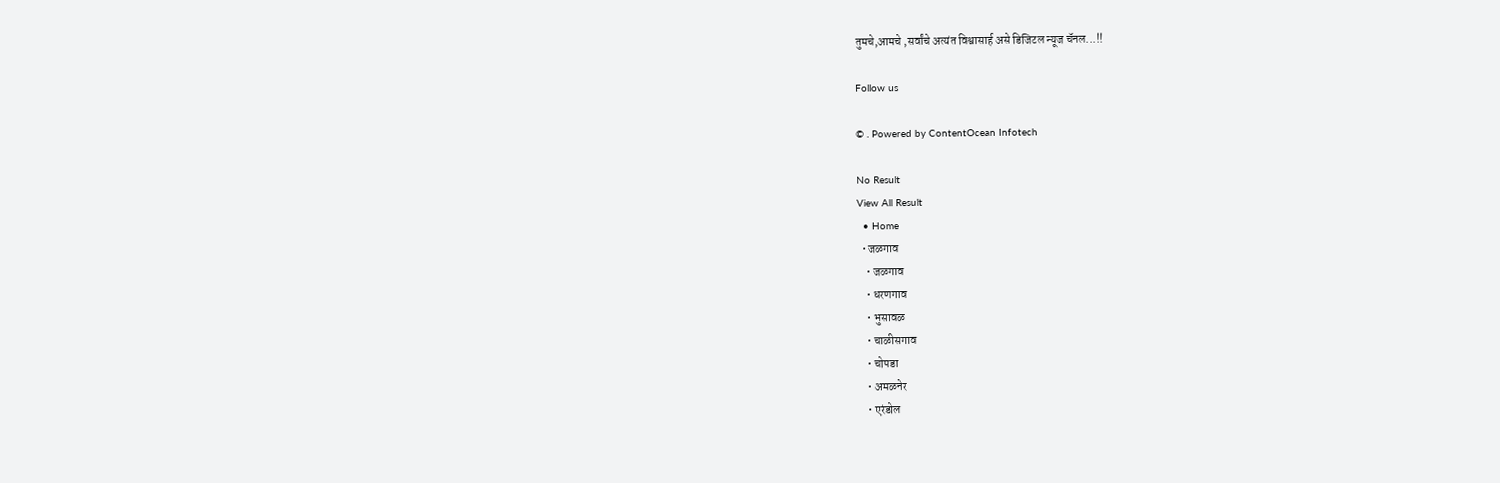तुमचे,आमचे ,सर्वांचे अत्यंत विश्वासार्ह असे डिजिटल न्यूज चॅनल...!!

Follow us

© . Powered by ContentOcean Infotech

No Result
View All Result
  • Home
  • जळगाव
    • जळगाव
    • धरणगाव
    • भुसावळ
    • चाळीसगाव
    • चोपडा
    • अमळनेर
    • एरंडोल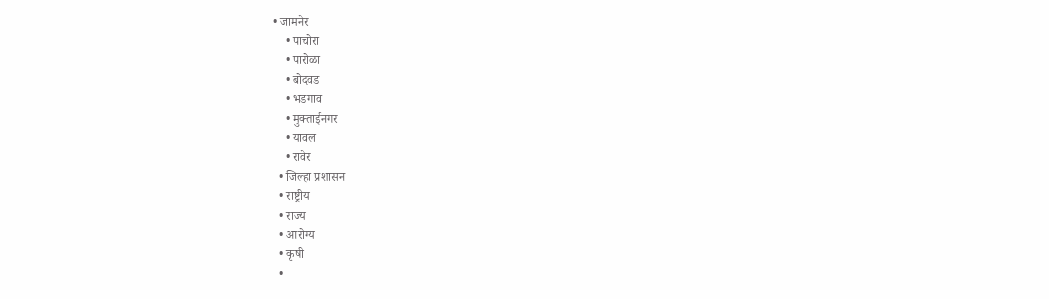• जामनेर
    • पाचोरा
    • पारोळा
    • बोदवड
    • भडगाव
    • मुक्ताईनगर
    • यावल
    • रावेर
  • जिल्हा प्रशासन
  • राष्ट्रीय
  • राज्य
  • आरोग्य
  • कृषी
  •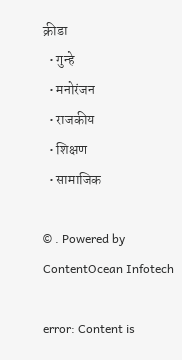क्रीडा
  • गुन्हे
  • मनोरंजन
  • राजकीय
  • शिक्षण
  • सामाजिक

© . Powered by ContentOcean Infotech

error: Content is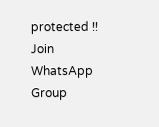protected !!
Join WhatsApp Group